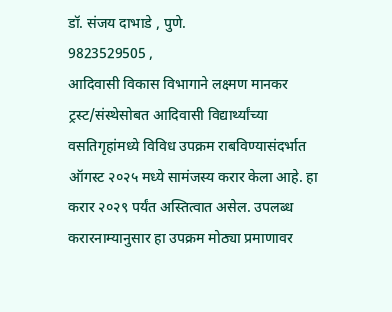डॉ. संजय दाभाडे , पुणे.
9823529505 ,
आदिवासी विकास विभागाने लक्ष्मण मानकर ट्रस्ट/संस्थेसोबत आदिवासी विद्यार्थ्यांच्या वसतिगृहांमध्ये विविध उपक्रम राबविण्यासंदर्भात ऑगस्ट २०२५ मध्ये सामंजस्य करार केला आहे. हा करार २०२९ पर्यंत अस्तित्वात असेल. उपलब्ध करारनाम्यानुसार हा उपक्रम मोठ्या प्रमाणावर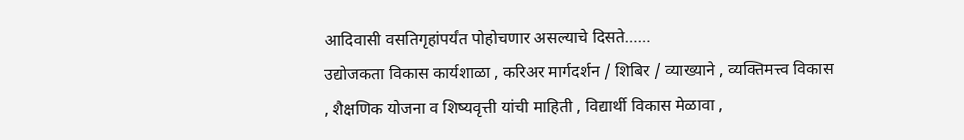आदिवासी वसतिगृहांपर्यंत पोहोचणार असल्याचे दिसते……
उद्योजकता विकास कार्यशाळा , करिअर मार्गदर्शन / शिबिर / व्याख्याने , व्यक्तिमत्त्व विकास , शैक्षणिक योजना व शिष्यवृत्ती यांची माहिती , विद्यार्थी विकास मेळावा ,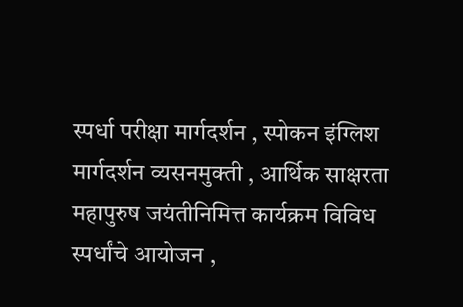स्पर्धा परीक्षा मार्गदर्शन , स्पोकन इंग्लिश मार्गदर्शन व्यसनमुक्ती , आर्थिक साक्षरता
महापुरुष जयंतीनिमित्त कार्यक्रम विविध स्पर्धांचे आयोजन ,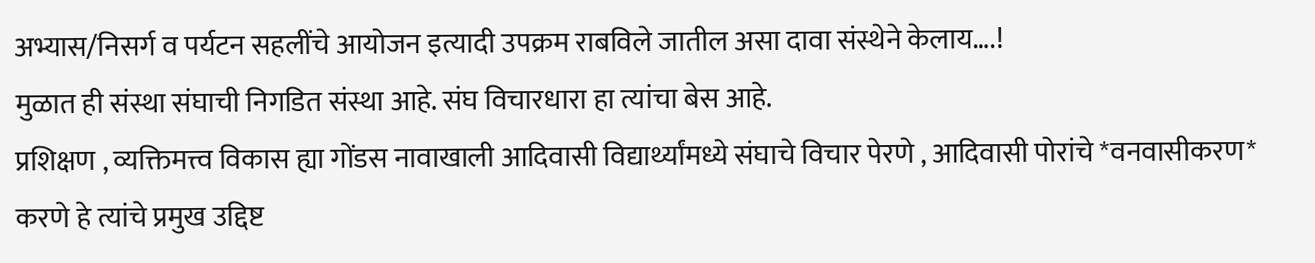अभ्यास/निसर्ग व पर्यटन सहलींचे आयोजन इत्यादी उपक्रम राबविले जातील असा दावा संस्थेने केलाय….!
मुळात ही संस्था संघाची निगडित संस्था आहे. संघ विचारधारा हा त्यांचा बेस आहे.
प्रशिक्षण , व्यक्तिमत्त्व विकास ह्या गोंडस नावाखाली आदिवासी विद्यार्थ्यांमध्ये संघाचे विचार पेरणे , आदिवासी पोरांचे *वनवासीकरण* करणे हे त्यांचे प्रमुख उद्दिष्ट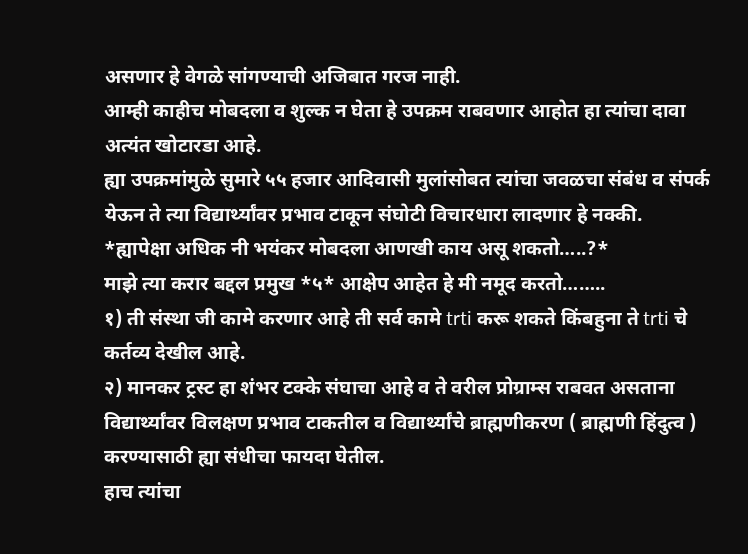असणार हे वेगळे सांगण्याची अजिबात गरज नाही.
आम्ही काहीच मोबदला व शुल्क न घेता हे उपक्रम राबवणार आहोत हा त्यांचा दावा अत्यंत खोटारडा आहे.
ह्या उपक्रमांमुळे सुमारे ५५ हजार आदिवासी मुलांसोबत त्यांचा जवळचा संबंध व संपर्क येऊन ते त्या विद्यार्थ्यांवर प्रभाव टाकून संघोटी विचारधारा लादणार हे नक्की.
*ह्यापेक्षा अधिक नी भयंकर मोबदला आणखी काय असू शकतो…..?*
माझे त्या करार बद्दल प्रमुख *५* आक्षेप आहेत हे मी नमूद करतो……..
१) ती संस्था जी कामे करणार आहे ती सर्व कामे trti करू शकते किंबहुना ते trti चे कर्तव्य देखील आहे.
२) मानकर ट्रस्ट हा शंभर टक्के संघाचा आहे व ते वरील प्रोग्राम्स राबवत असताना विद्यार्थ्यांवर विलक्षण प्रभाव टाकतील व विद्यार्थ्यांचे ब्राह्मणीकरण ( ब्राह्मणी हिंदुत्व ) करण्यासाठी ह्या संधीचा फायदा घेतील.
हाच त्यांचा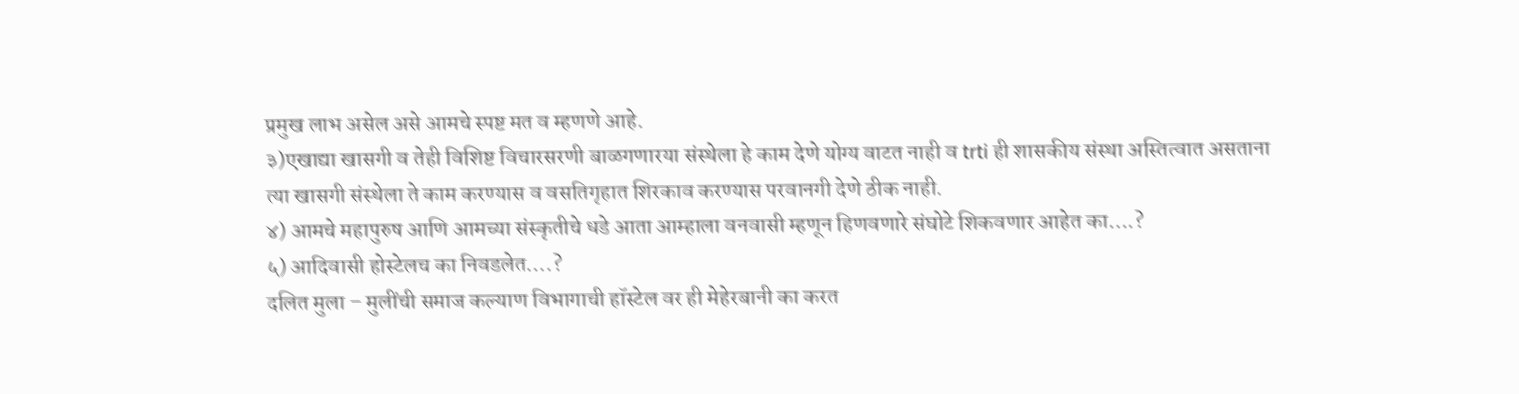प्रमुख लाभ असेल असे आमचे स्पष्ट मत व म्हणणे आहे.
३)एखाद्या खासगी व तेही विशिष्ट विचारसरणी बाळगणारया संस्थेला हे काम देणे योग्य वाटत नाही व trti ही शासकीय संस्था अस्तित्वात असताना त्या खासगी संस्थेला ते काम करण्यास व वसतिगृहात शिरकाव करण्यास परवानगी देणे ठीक नाही.
४) आमचे महापुरुष आणि आमच्या संस्कृतीचे धडे आता आम्हाला वनवासी म्हणून हिणवणारे संघोटे शिकवणार आहेत का….?
५) आदिवासी होस्टेलच का निवडलेत….?
दलित मुला – मुलींची समाज कल्याण विभागाची हॉस्टेल वर ही मेहेरबानी का करत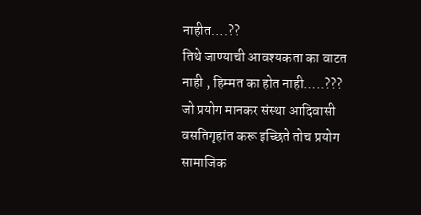नाहीत….??
तिथे जाण्याची आवश्यकता का वाटत नाही , हिम्मत का होत नाही…..???
जो प्रयोग मानकर संस्था आदिवासी वसतिगृहांत करू इच्छिते तोच प्रयोग सामाजिक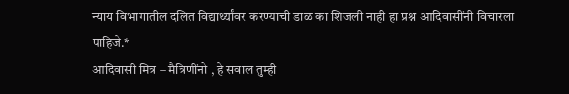न्याय विभागातील दलित विद्यार्थ्यांवर करण्याची डाळ का शिजली नाही हा प्रश्न आदिवासींनी विचारला पाहिजे.*
आदिवासी मित्र – मैत्रिणींनो , हे सवाल तुम्ही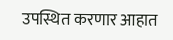उपस्थित करणार आहात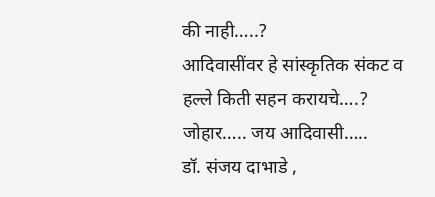की नाही…..?
आदिवासींवर हे सांस्कृतिक संकट व हल्ले किती सहन करायचे….?
जोहार….. जय आदिवासी…..
डॉ. संजय दाभाडे ,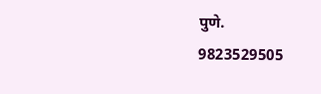पुणे.
9823529505